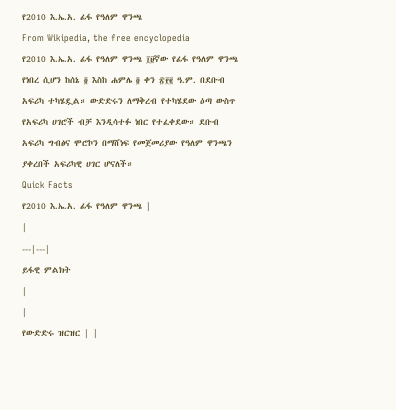የ2010 እ.ኤ.አ. ፊፋ የዓለም ዋንጫ
From Wikipedia, the free encyclopedia
የ2010 እ.ኤ.አ. ፊፋ የዓለም ዋንጫ ፲፱ኛው የፊፋ የዓለም ዋንጫ የነበረ ሲሆን ከሰኔ ፬ እስከ ሐምሌ ፬ ቀን ፳፻፪ ዓ.ም. በደቡብ አፍሪካ ተካሄዷል። ውድድሩን ለማቅረብ የተካሄደው ዕጣ ውስጥ የአፍሪካ ሀገሮች ብቻ እንዲሳተፉ ነበር የተፈቀደው። ደቡብ አፍሪካ ግብፅና ሞሮኮን በማሸነፍ የመጀመሪያው የዓለም ዋንጫን ያቀረበች አፍሪካዊ ሀገር ሆናለች።
Quick Facts
የ2010 እ.ኤ.አ. ፊፋ የዓለም ዋንጫ |
|
---|---|
ይፋዊ ምልክት
|
|
የውድድሩ ዝርዝር | |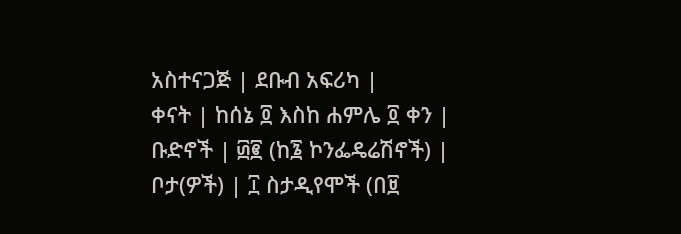አስተናጋጅ | ደቡብ አፍሪካ |
ቀናት | ከሰኔ ፬ እስከ ሐምሌ ፬ ቀን |
ቡድኖች | ፴፪ (ከ፮ ኮንፌዴሬሽኖች) |
ቦታ(ዎች) | ፲ ስታዲየሞች (በ፱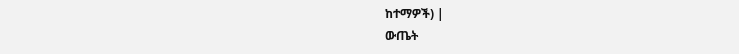ከተማዎች) |
ውጤት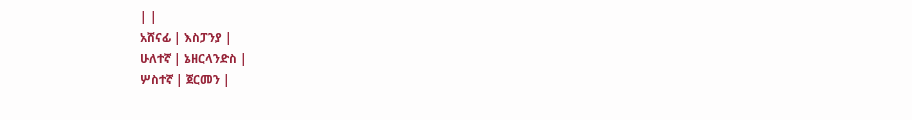| |
አሸናፊ | እስፓንያ |
ሁለተኛ | ኔዘርላንድስ |
ሦስተኛ | ጀርመን |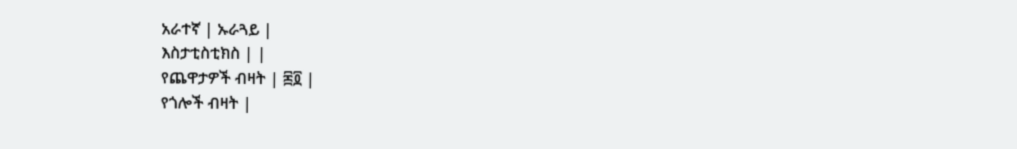አራተኛ | ኡራጓይ |
እስታቲስቲክስ | |
የጨዋታዎች ብዛት | ፷፬ |
የጎሎች ብዛት |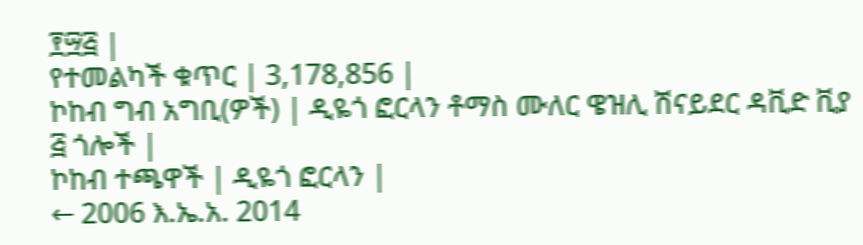፻፵፭ |
የተመልካች ቁጥር | 3,178,856 |
ኮከብ ግብ አግቢ(ዎች) | ዲዬጎ ፎርላን ቶማስ ሙለር ዌዝሊ ሽናይደር ዳቪድ ቪያ ፭ ጎሎች |
ኮከብ ተጫዋች | ዲዬጎ ፎርላን |
← 2006 እ.ኤ.አ. 2014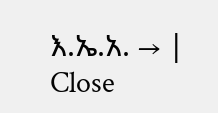እ.ኤ.አ. → |
Close